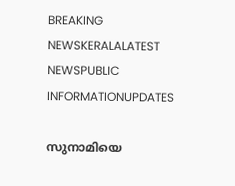BREAKING NEWSKERALALATEST NEWSPUBLIC INFORMATIONUPDATES

സുനാമിയെ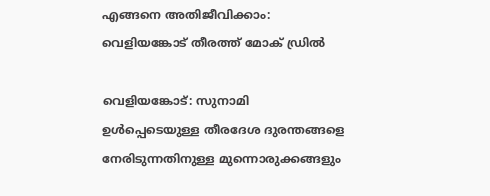എങ്ങനെ അതിജീവിക്കാം: വെളിയങ്കോട് തീരത്ത് മോക് ഡ്രിൽ

വെളിയങ്കോട്: സുനാമി ഉൾപ്പെടെയുള്ള തീരദേശ ദുരന്തങ്ങളെ നേരിടുന്നതിനുള്ള മുന്നൊരുക്കങ്ങളും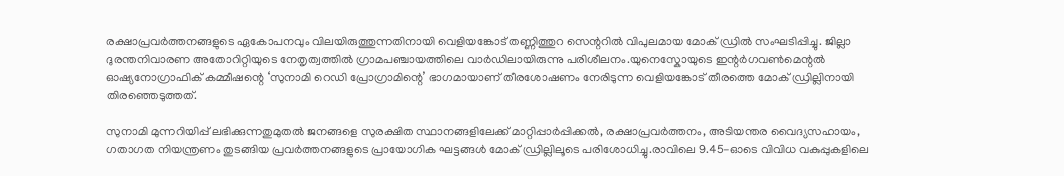രക്ഷാപ്രവർത്തനങ്ങളുടെ ഏകോപനവും വിലയിരുത്തുന്നതിനായി വെളിയങ്കോട് തണ്ണിത്തുറ സെന്ററിൽ വിപുലമായ മോക് ഡ്രിൽ സംഘടിപ്പിച്ചു. ജില്ലാ ദുരന്തനിവാരണ അതോറിറ്റിയുടെ നേതൃത്വത്തിൽ ഗ്രാമപഞ്ചായത്തിലെ വാർഡിലായിരുന്നു പരിശീലനം.യുനെസ്കോയുടെ ഇന്റർഗവൺമെന്റൽ ഓഷ്യനോഗ്രാഫിക് കമ്മീഷന്റെ ‘സുനാമി റെഡി പ്രോഗ്രാമിന്റെ’ ഭാഗമായാണ് തീരശോഷണം നേരിടുന്ന വെളിയങ്കോട് തീരത്തെ മോക് ഡ്രില്ലിനായി തിരഞ്ഞെടുത്തത്.

സുനാമി മുന്നറിയിപ്പ് ലഭിക്കുന്നതുമുതൽ ജനങ്ങളെ സുരക്ഷിത സ്ഥാനങ്ങളിലേക്ക് മാറ്റിപ്പാർപ്പിക്കൽ, രക്ഷാപ്രവർത്തനം, അടിയന്തര വൈദ്യസഹായം, ഗതാഗത നിയന്ത്രണം തുടങ്ങിയ പ്രവർത്തനങ്ങളുടെ പ്രായോഗിക ഘട്ടങ്ങൾ മോക് ഡ്രില്ലിലൂടെ പരിശോധിച്ചു.രാവിലെ 9.45-ഓടെ വിവിധ വകുപ്പുകളിലെ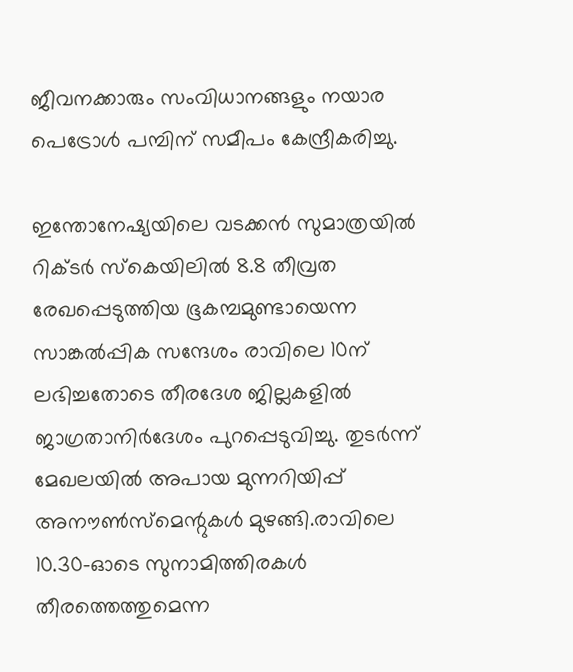ജീവനക്കാരും സംവിധാനങ്ങളും നയാര പെട്രോൾ പമ്പിന് സമീപം കേന്ദ്രീകരിച്ചു.

ഇന്തോനേഷ്യയിലെ വടക്കൻ സുമാത്രയിൽ റിക്ടർ സ്കെയിലിൽ 8.8 തീവ്രത രേഖപ്പെടുത്തിയ ഭൂകമ്പമുണ്ടായെന്ന സാങ്കൽപ്പിക സന്ദേശം രാവിലെ 10ന് ലഭിച്ചതോടെ തീരദേശ ജില്ലകളിൽ ജാഗ്രതാനിർദേശം പുറപ്പെടുവിച്ചു. തുടർന്ന് മേഖലയിൽ അപായ മുന്നറിയിപ്പ് അനൗൺസ്‌മെന്റുകൾ മുഴങ്ങി.രാവിലെ 10.30-ഓടെ സുനാമിത്തിരകൾ തീരത്തെത്തുമെന്ന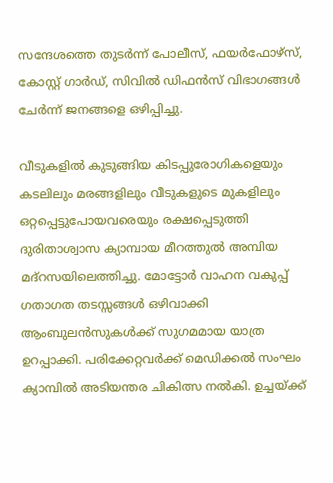സന്ദേശത്തെ തുടർന്ന് പോലീസ്, ഫയർഫോഴ്സ്, കോസ്റ്റ് ഗാർഡ്, സിവിൽ ഡിഫൻസ് വിഭാഗങ്ങൾ ചേർന്ന് ജനങ്ങളെ ഒഴിപ്പിച്ചു.

വീടുകളിൽ കുടുങ്ങിയ കിടപ്പുരോഗികളെയും കടലിലും മരങ്ങളിലും വീടുകളുടെ മുകളിലും ഒറ്റപ്പെട്ടുപോയവരെയും രക്ഷപ്പെടുത്തി ദുരിതാശ്വാസ ക്യാമ്പായ മീറത്തുൽ അമ്പിയ മദ്റസയിലെത്തിച്ചു. മോട്ടോർ വാഹന വകുപ്പ് ഗതാഗത തടസ്സങ്ങൾ ഒഴിവാക്കി ആംബുലൻസുകൾക്ക് സുഗമമായ യാത്ര ഉറപ്പാക്കി. പരിക്കേറ്റവർക്ക് മെഡിക്കൽ സംഘം ക്യാമ്പിൽ അടിയന്തര ചികിത്സ നൽകി. ഉച്ചയ്ക്ക്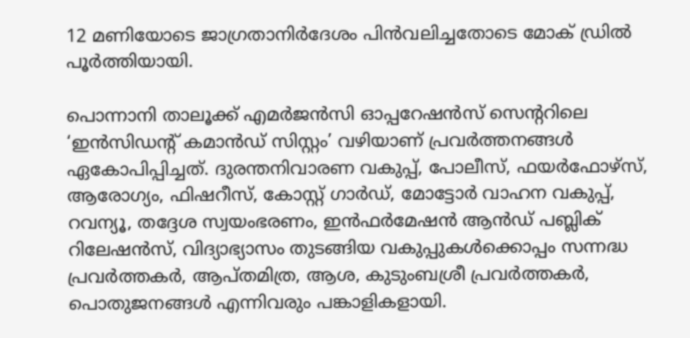12 മണിയോടെ ജാഗ്രതാനിർദേശം പിൻവലിച്ചതോടെ മോക് ഡ്രിൽ പൂർത്തിയായി.

പൊന്നാനി താലൂക്ക് എമർജൻസി ഓപ്പറേഷൻസ് സെന്ററിലെ ‘ഇൻസിഡന്റ് കമാൻഡ് സിസ്റ്റം’ വഴിയാണ് പ്രവർത്തനങ്ങൾ ഏകോപിപ്പിച്ചത്. ദുരന്തനിവാരണ വകുപ്പ്, പോലീസ്, ഫയർഫോഴ്സ്, ആരോഗ്യം, ഫിഷറീസ്, കോസ്റ്റ് ഗാർഡ്, മോട്ടോർ വാഹന വകുപ്പ്, റവന്യൂ, തദ്ദേശ സ്വയംഭരണം, ഇൻഫർമേഷൻ ആൻഡ് പബ്ലിക് റിലേഷൻസ്, വിദ്യാഭ്യാസം തുടങ്ങിയ വകുപ്പുകൾക്കൊപ്പം സന്നദ്ധ പ്രവർത്തകർ, ആപ്തമിത്ര, ആശ, കുടുംബശ്രീ പ്രവർത്തകർ, പൊതുജനങ്ങൾ എന്നിവരും പങ്കാളികളായി.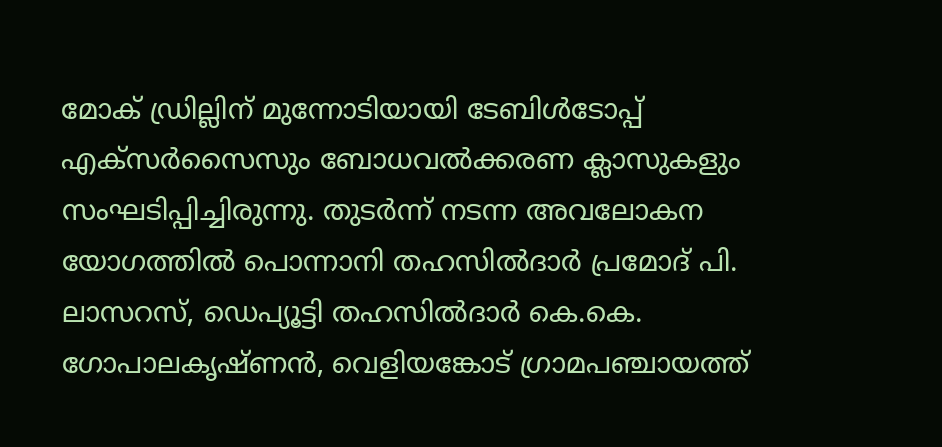മോക് ഡ്രില്ലിന് മുന്നോടിയായി ടേബിൾടോപ്പ് എക്സർസൈസും ബോധവൽക്കരണ ക്ലാസുകളും സംഘടിപ്പിച്ചിരുന്നു. തുടർന്ന് നടന്ന അവലോകന യോഗത്തിൽ പൊന്നാനി തഹസിൽദാർ പ്രമോദ് പി. ലാസറസ്, ഡെപ്യൂട്ടി തഹസിൽദാർ കെ.കെ. ഗോപാലകൃഷ്ണൻ, വെളിയങ്കോട് ഗ്രാമപഞ്ചായത്ത്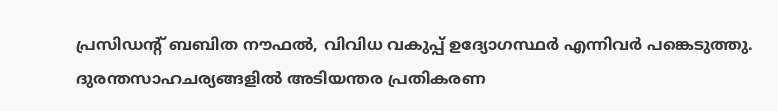പ്രസിഡന്റ് ബബിത നൗഫൽ, വിവിധ വകുപ്പ് ഉദ്യോഗസ്ഥർ എന്നിവർ പങ്കെടുത്തു. ദുരന്തസാഹചര്യങ്ങളിൽ അടിയന്തര പ്രതികരണ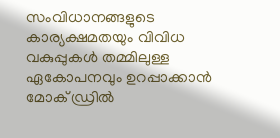സംവിധാനങ്ങളുടെ കാര്യക്ഷമതയും വിവിധ വകുപ്പുകൾ തമ്മിലുള്ള ഏകോപനവും ഉറപ്പാക്കാൻ മോക് ഡ്രിൽ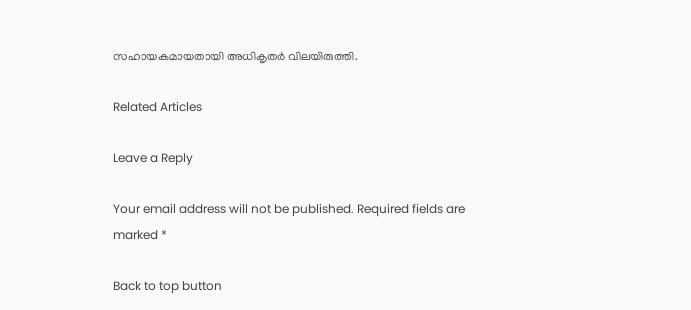സഹായകമായതായി അധികൃതർ വിലയിരുത്തി.

Related Articles

Leave a Reply

Your email address will not be published. Required fields are marked *

Back to top button